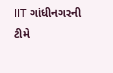IIT ગાંધીનગરની ટીમે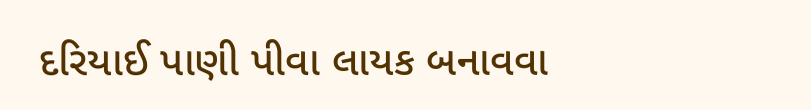દરિયાઈ પાણી પીવા લાયક બનાવવા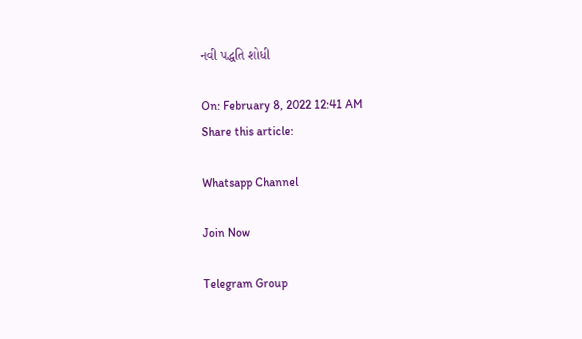નવી પદ્ધતિ શોધી

On: February 8, 2022 12:41 AM
Share this article:

Whatsapp Channel

Join Now

Telegram Group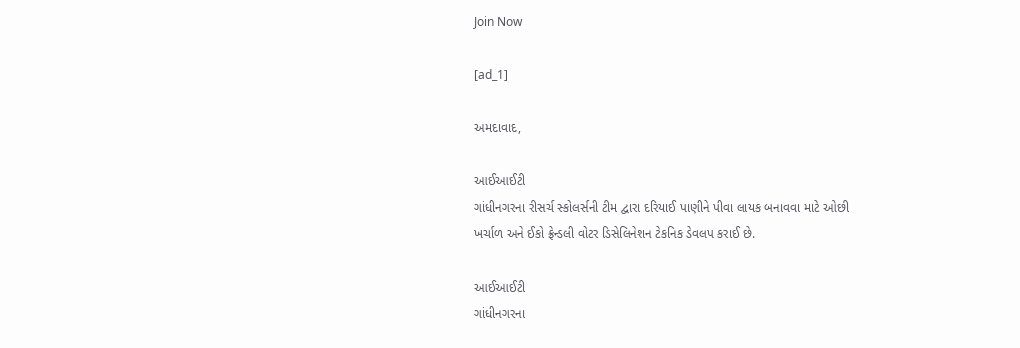Join Now

[ad_1]

અમદાવાદ,

આઈઆઈટી
ગાંધીનગરના રીસર્ચ સ્કોલર્સની ટીમ દ્વારા દરિયાઈ પાણીને પીવા લાયક બનાવવા માટે ઓછી
ખર્ચાળ અને ઈકો ફ્રેન્ડલી વોટર ડિસેલિનેશન ટેકનિક ડેવલપ કરાઈ છે.

આઈઆઈટી
ગાંધીનગરના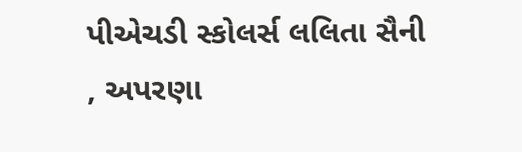પીએચડી સ્કોલર્સ લલિતા સૈની
, અપરણા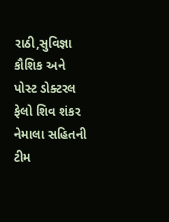રાઠી,સુવિજ્ઞા કૌશિક અને પોસ્ટ ડોક્ટરલ ફેલો શિવ શંકર નેમાલા સહિતની ટીમ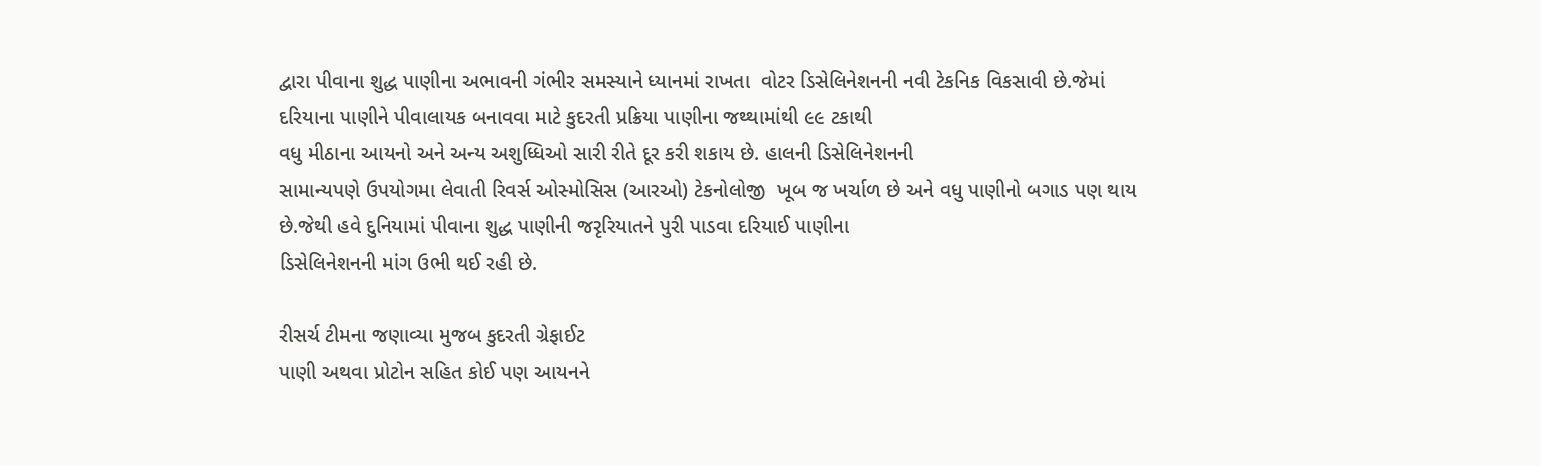દ્વારા પીવાના શુદ્ધ પાણીના અભાવની ગંભીર સમસ્યાને ધ્યાનમાં રાખતા  વોટર ડિસેલિનેશનની નવી ટેકનિક વિકસાવી છે.જેમાં
દરિયાના પાણીને પીવાલાયક બનાવવા માટે કુદરતી પ્રક્રિયા પાણીના જથ્થામાંથી ૯૯ ટકાથી
વધુ મીઠાના આયનો અને અન્ય અશુધ્ધિઓ સારી રીતે દૂર કરી શકાય છે. હાલની ડિસેલિનેશનની
સામાન્યપણે ઉપયોગમા લેવાતી રિવર્સ ઓસ્મોસિસ (આરઓ) ટેકનોલોજી  ખૂબ જ ખર્ચાળ છે અને વધુ પાણીનો બગાડ પણ થાય
છે.જેથી હવે દુનિયામાં પીવાના શુદ્ધ પાણીની જરૃરિયાતને પુરી પાડવા દરિયાઈ પાણીના
ડિસેલિનેશનની માંગ ઉભી થઈ રહી છે.

રીસર્ચ ટીમના જણાવ્યા મુજબ કુદરતી ગ્રેફાઈટ
પાણી અથવા પ્રોટોન સહિત કોઈ પણ આયનને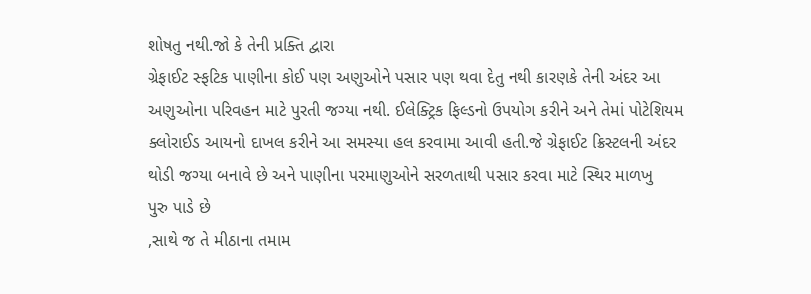શોષતુ નથી.જો કે તેની પ્રક્તિ દ્વારા
ગ્રેફાઈટ સ્ફટિક પાણીના કોઈ પણ અણુઓને પસાર પણ થવા દેતુ નથી કારણકે તેની અંદર આ
અણુઓના પરિવહન માટે પુરતી જગ્યા નથી. ઈલેક્ટ્રિક ફિલ્ડનો ઉપયોગ કરીને અને તેમાં પોટેશિયમ
ક્લોરાઈડ આયનો દાખલ કરીને આ સમસ્યા હલ કરવામા આવી હતી.જે ગ્રેફાઈટ ક્રિસ્ટલની અંદર
થોડી જગ્યા બનાવે છે અને પાણીના પરમાણુઓને સરળતાથી પસાર કરવા માટે સ્થિર માળખુ
પુરુ પાડે છે
,સાથે જ તે મીઠાના તમામ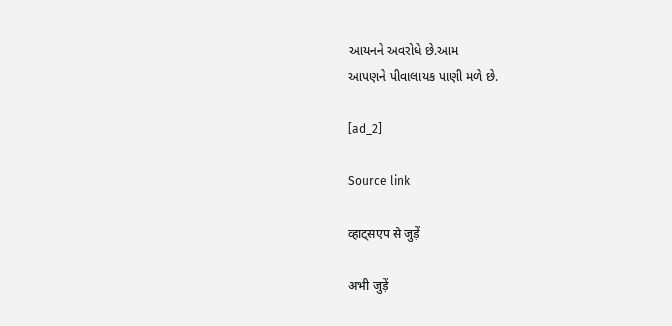આયનને અવરોધે છે.આમ
આપણને પીવાલાયક પાણી મળે છે.

[ad_2]

Source link

व्हाट्सएप से जुड़ें

अभी जुड़ें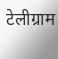टेलीग्राम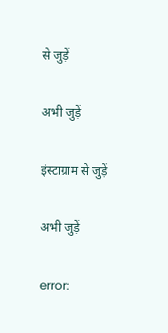से जुड़ें

अभी जुड़ें

इंस्टाग्राम से जुड़ें

अभी जुड़ें

error: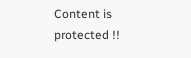Content is protected !!